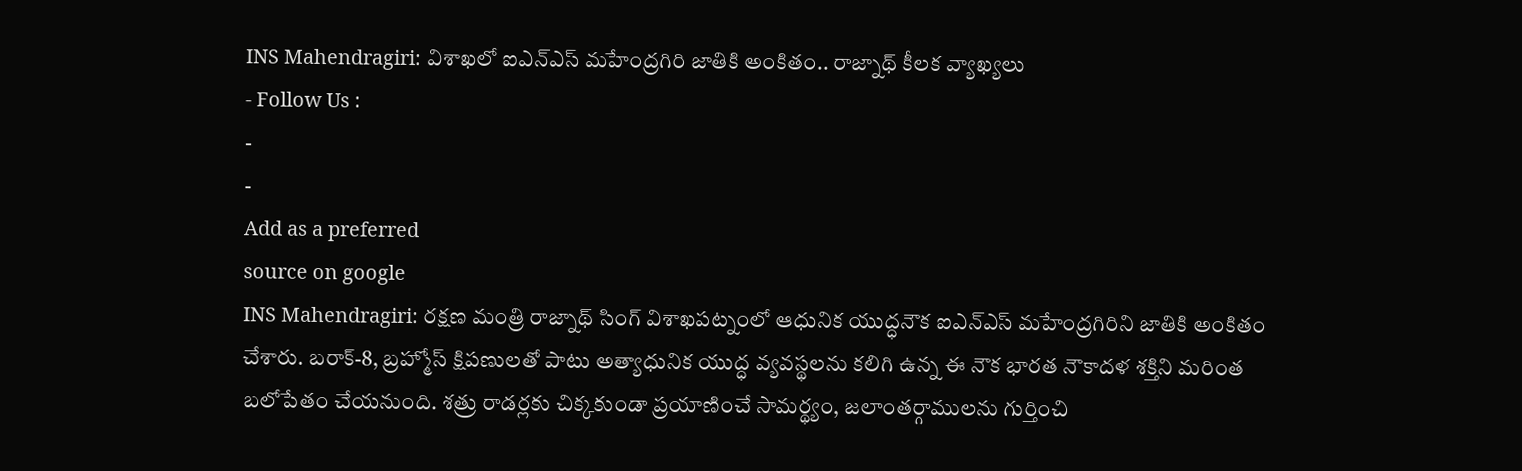INS Mahendragiri: విశాఖలో ఐఎన్ఎస్ మహేంద్రగిరి జాతికి అంకితం.. రాజ్నాథ్ కీలక వ్యాఖ్యలు
- Follow Us :
-
-
Add as a preferred
source on google
INS Mahendragiri: రక్షణ మంత్రి రాజ్నాథ్ సింగ్ విశాఖపట్నంలో ఆధునిక యుద్ధనౌక ఐఎన్ఎస్ మహేంద్రగిరిని జాతికి అంకితం చేశారు. బరాక్-8, బ్రహ్మోస్ క్షిపణులతో పాటు అత్యాధునిక యుద్ధ వ్యవస్థలను కలిగి ఉన్న ఈ నౌక భారత నౌకాదళ శక్తిని మరింత బలోపేతం చేయనుంది. శత్రు రాడర్లకు చిక్కకుండా ప్రయాణించే సామర్థ్యం, జలాంతర్గాములను గుర్తించి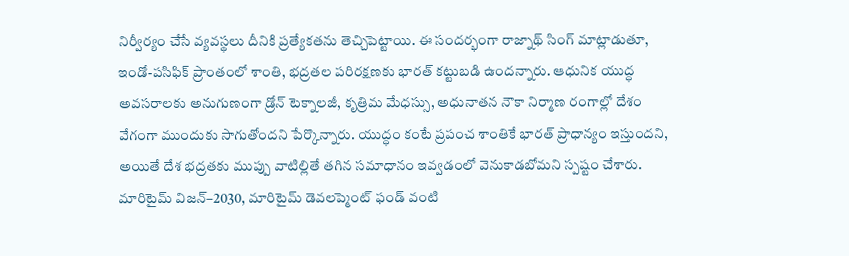నిర్వీర్యం చేసే వ్యవస్థలు దీనికి ప్రత్యేకతను తెచ్చిపెట్టాయి. ఈ సందర్భంగా రాజ్నాథ్ సింగ్ మాట్లాడుతూ, ఇండో-పసిఫిక్ ప్రాంతంలో శాంతి, భద్రతల పరిరక్షణకు భారత్ కట్టుబడి ఉందన్నారు. ఆధునిక యుద్ధ అవసరాలకు అనుగుణంగా డ్రోన్ టెక్నాలజీ, కృత్రిమ మేధస్సు, అధునాతన నౌకా నిర్మాణ రంగాల్లో దేశం వేగంగా ముందుకు సాగుతోందని పేర్కొన్నారు. యుద్ధం కంటే ప్రపంచ శాంతికే భారత్ ప్రాధాన్యం ఇస్తుందని, అయితే దేశ భద్రతకు ముప్పు వాటిల్లితే తగిన సమాధానం ఇవ్వడంలో వెనుకాడబోమని స్పష్టం చేశారు.
మారిటైమ్ విజన్–2030, మారిటైమ్ డెవలప్మెంట్ ఫండ్ వంటి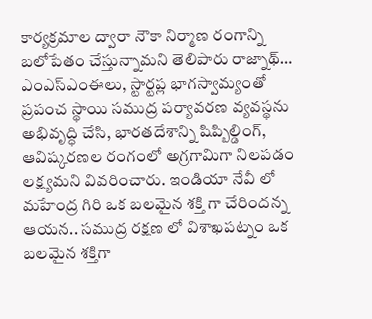కార్యక్రమాల ద్వారా నౌకా నిర్మాణ రంగాన్ని బలోపేతం చేస్తున్నామని తెలిపారు రాజ్నాథ్… ఎంఎస్ఎంఈలు, స్టార్టప్ల భాగస్వామ్యంతో ప్రపంచ స్థాయి సముద్ర పర్యావరణ వ్యవస్థను అభివృద్ధి చేసి, భారతదేశాన్ని షిప్బిల్డింగ్, ఆవిష్కరణల రంగంలో అగ్రగామిగా నిలపడం లక్ష్యమని వివరించారు. ఇండియా నేవీ లో మహేంద్ర గిరి ఒక బలమైన శక్తి గా చేరిందన్న ఆయన.. సముద్ర రక్షణ లో విశాఖపట్నం ఒక బలమైన శక్తిగా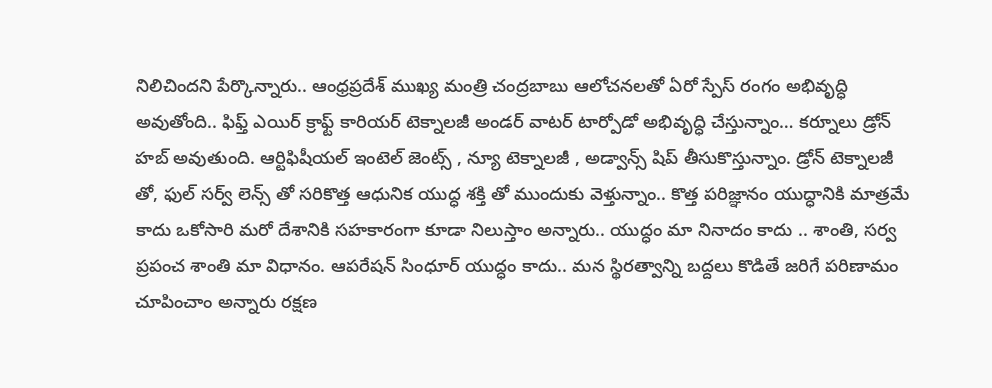నిలిచిందని పేర్కొన్నారు.. ఆంధ్రప్రదేశ్ ముఖ్య మంత్రి చంద్రబాబు ఆలోచనలతో ఏరో స్పేస్ రంగం అభివృద్ధి అవుతోంది.. ఫిఫ్త్ ఎయిర్ క్రాఫ్ట్ కారియర్ టెక్నాలజీ అండర్ వాటర్ టార్పోడో అభివృద్ధి చేస్తున్నాం… కర్నూలు డ్రోన్ హబ్ అవుతుంది. ఆర్టిఫిషీయల్ ఇంటెల్ జెంట్స్ , న్యూ టెక్నాలజీ , అడ్వాన్స్ షిప్ తీసుకొస్తున్నాం. డ్రోన్ టెక్నాలజీ తో, ఫుల్ సర్వ్ లెన్స్ తో సరికొత్త ఆధునిక యుద్ధ శక్తి తో ముందుకు వెళ్తున్నాం.. కొత్త పరిజ్ఞానం యుద్ధానికి మాత్రమే కాదు ఒకోసారి మరో దేశానికి సహకారంగా కూడా నిలుస్తాం అన్నారు.. యుద్ధం మా నినాదం కాదు .. శాంతి, సర్వ ప్రపంచ శాంతి మా విధానం. ఆపరేషన్ సింధూర్ యుద్ధం కాదు.. మన స్థిరత్వాన్ని బద్దలు కొడితే జరిగే పరిణామం చూపించాం అన్నారు రక్షణ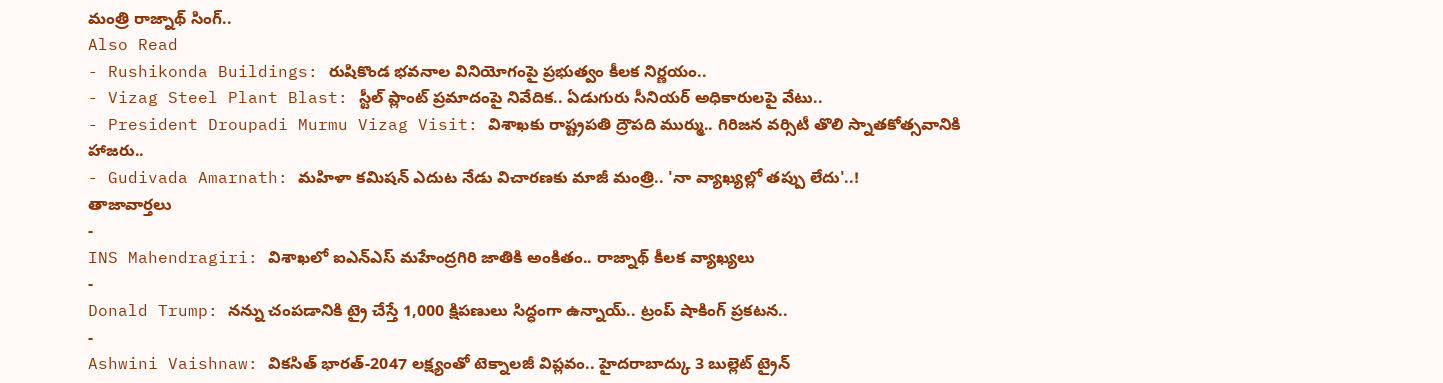మంత్రి రాజ్నాథ్ సింగ్..
Also Read
- Rushikonda Buildings: రుషికొండ భవనాల వినియోగంపై ప్రభుత్వం కీలక నిర్ణయం..
- Vizag Steel Plant Blast: స్టీల్ ప్లాంట్ ప్రమాదంపై నివేదిక.. ఏడుగురు సీనియర్ అధికారులపై వేటు..
- President Droupadi Murmu Vizag Visit: విశాఖకు రాష్ట్రపతి ద్రౌపది ముర్ము.. గిరిజన వర్సిటీ తొలి స్నాతకోత్సవానికి హాజరు..
- Gudivada Amarnath: మహిళా కమిషన్ ఎదుట నేడు విచారణకు మాజీ మంత్రి.. 'నా వ్యాఖ్యల్లో తప్పు లేదు'..!
తాజావార్తలు
-
INS Mahendragiri: విశాఖలో ఐఎన్ఎస్ మహేంద్రగిరి జాతికి అంకితం.. రాజ్నాథ్ కీలక వ్యాఖ్యలు
-
Donald Trump: నన్ను చంపడానికి ట్రై చేస్తే 1,000 క్షిపణులు సిద్ధంగా ఉన్నాయ్.. ట్రంప్ షాకింగ్ ప్రకటన..
-
Ashwini Vaishnaw: వికసిత్ భారత్-2047 లక్ష్యంతో టెక్నాలజీ విప్లవం.. హైదరాబాద్కు 3 బుల్లెట్ ట్రైన్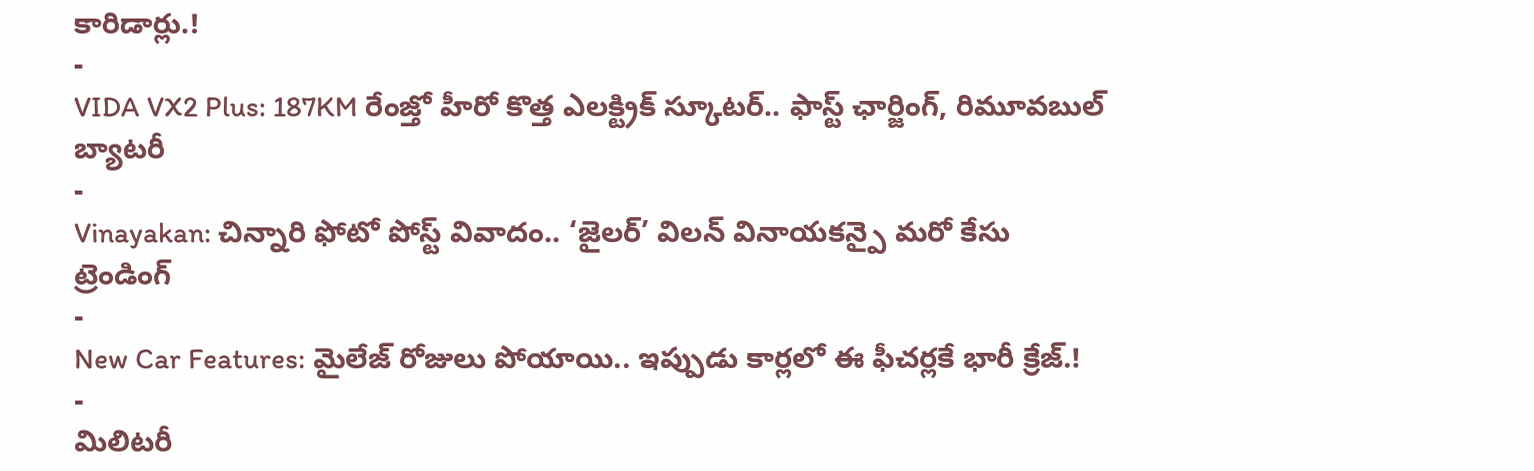కారిడార్లు.!
-
VIDA VX2 Plus: 187KM రేంజ్తో హీరో కొత్త ఎలక్ట్రిక్ స్కూటర్.. ఫాస్ట్ ఛార్జింగ్, రిమూవబుల్ బ్యాటరీ
-
Vinayakan: చిన్నారి ఫోటో పోస్ట్ వివాదం.. ‘జైలర్’ విలన్ వినాయకన్పై మరో కేసు
ట్రెండింగ్
-
New Car Features: మైలేజ్ రోజులు పోయాయి.. ఇప్పుడు కార్లలో ఈ ఫీచర్లకే భారీ క్రేజ్.!
-
మిలిటరీ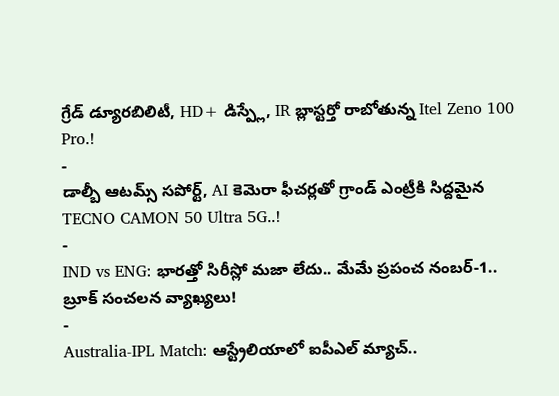గ్రేడ్ డ్యూరబిలిటీ, HD+ డిస్ప్లే, IR బ్లాస్టర్తో రాబోతున్న Itel Zeno 100 Pro.!
-
డాల్బీ ఆటమ్స్ సపోర్ట్, AI కెమెరా ఫీచర్లతో గ్రాండ్ ఎంట్రీకి సిద్దమైన TECNO CAMON 50 Ultra 5G..!
-
IND vs ENG: భారత్తో సిరీస్లో మజా లేదు.. మేమే ప్రపంచ నంబర్-1.. బ్రూక్ సంచలన వ్యాఖ్యలు!
-
Australia-IPL Match: ఆస్ట్రేలియాలో ఐపీఎల్ మ్యాచ్..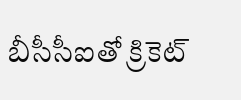బీసీసీఐతో క్రికెట్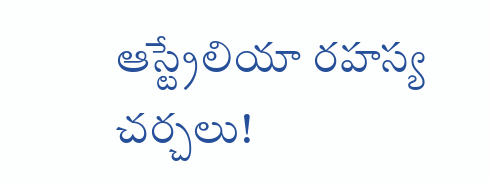ఆస్ట్రేలియా రహస్య చర్చలు!